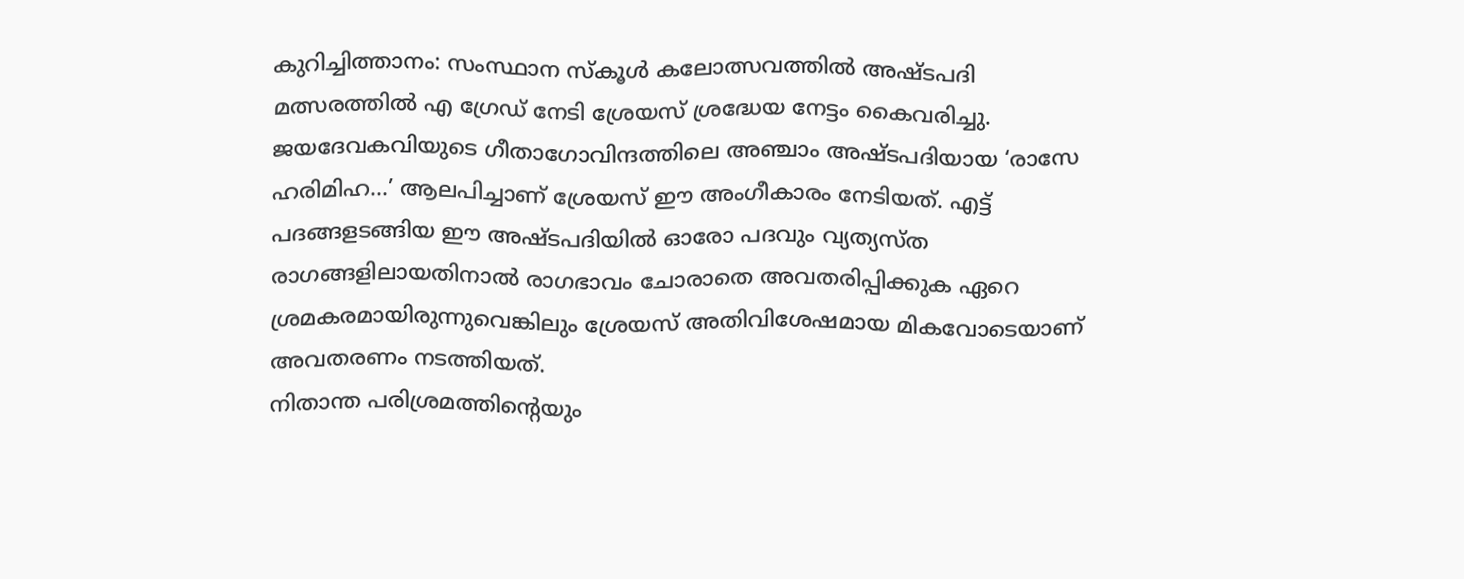കുറിച്ചിത്താനം: സംസ്ഥാന സ്കൂൾ കലോത്സവത്തിൽ അഷ്ടപദി മത്സരത്തിൽ എ ഗ്രേഡ് നേടി ശ്രേയസ് ശ്രദ്ധേയ നേട്ടം കൈവരിച്ചു. ജയദേവകവിയുടെ ഗീതാഗോവിന്ദത്തിലെ അഞ്ചാം അഷ്ടപദിയായ ‘രാസേ ഹരിമിഹ…’ ആലപിച്ചാണ് ശ്രേയസ് ഈ അംഗീകാരം നേടിയത്. എട്ട് പദങ്ങളടങ്ങിയ ഈ അഷ്ടപദിയിൽ ഓരോ പദവും വ്യത്യസ്ത രാഗങ്ങളിലായതിനാൽ രാഗഭാവം ചോരാതെ അവതരിപ്പിക്കുക ഏറെ ശ്രമകരമായിരുന്നുവെങ്കിലും ശ്രേയസ് അതിവിശേഷമായ മികവോടെയാണ് അവതരണം നടത്തിയത്.
നിതാന്ത പരിശ്രമത്തിന്റെയും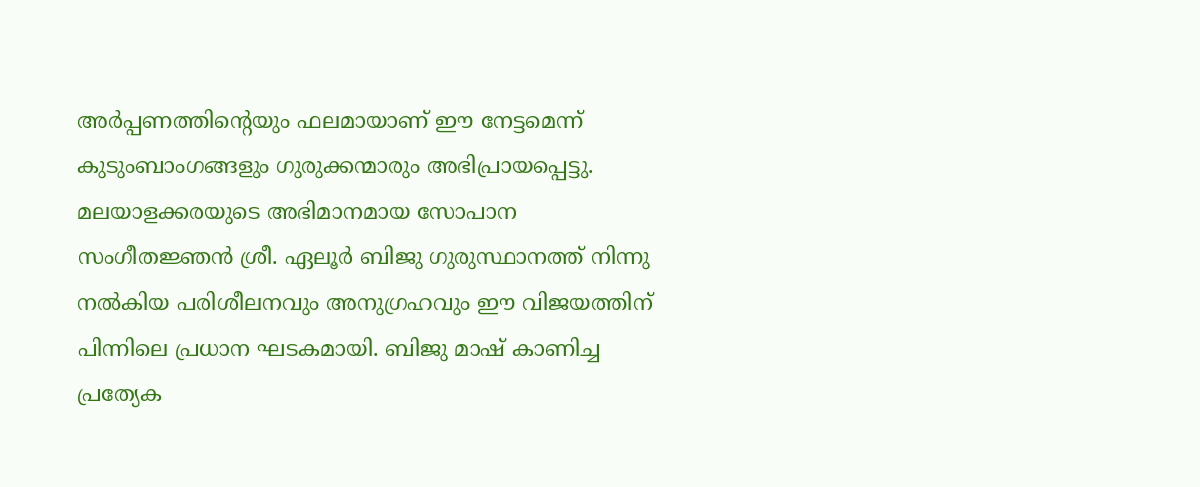അർപ്പണത്തിന്റെയും ഫലമായാണ് ഈ നേട്ടമെന്ന് കുടുംബാംഗങ്ങളും ഗുരുക്കന്മാരും അഭിപ്രായപ്പെട്ടു. മലയാളക്കരയുടെ അഭിമാനമായ സോപാന സംഗീതജ്ഞൻ ശ്രീ. ഏലൂർ ബിജു ഗുരുസ്ഥാനത്ത് നിന്നു നൽകിയ പരിശീലനവും അനുഗ്രഹവും ഈ വിജയത്തിന് പിന്നിലെ പ്രധാന ഘടകമായി. ബിജു മാഷ് കാണിച്ച പ്രത്യേക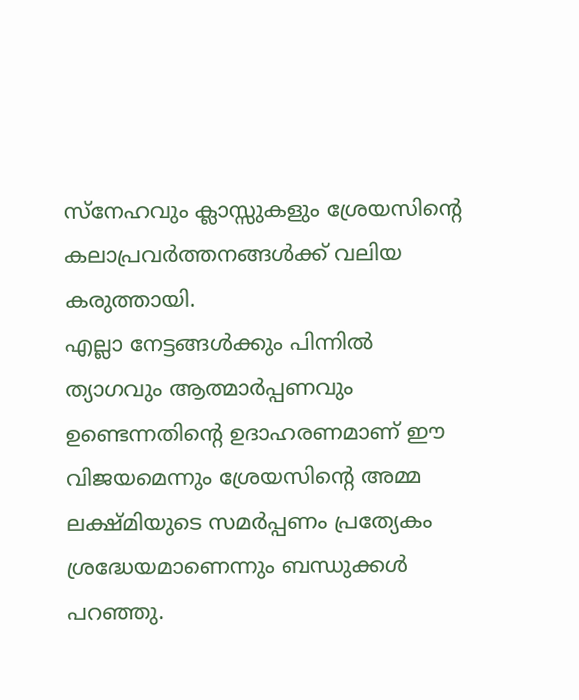സ്നേഹവും ക്ലാസ്സുകളും ശ്രേയസിന്റെ കലാപ്രവർത്തനങ്ങൾക്ക് വലിയ കരുത്തായി.
എല്ലാ നേട്ടങ്ങൾക്കും പിന്നിൽ ത്യാഗവും ആത്മാർപ്പണവും ഉണ്ടെന്നതിന്റെ ഉദാഹരണമാണ് ഈ വിജയമെന്നും ശ്രേയസിന്റെ അമ്മ ലക്ഷ്മിയുടെ സമർപ്പണം പ്രത്യേകം ശ്രദ്ധേയമാണെന്നും ബന്ധുക്കൾ പറഞ്ഞു.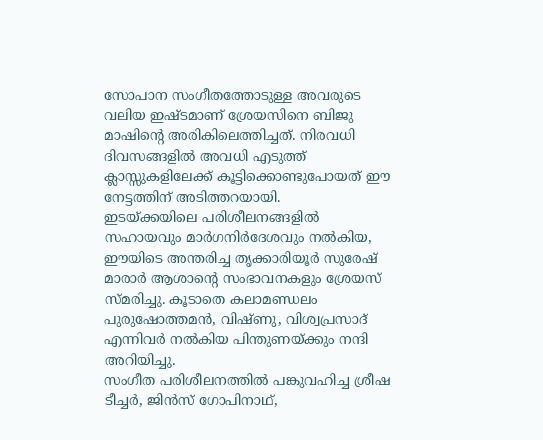സോപാന സംഗീതത്തോടുള്ള അവരുടെ വലിയ ഇഷ്ടമാണ് ശ്രേയസിനെ ബിജു മാഷിന്റെ അരികിലെത്തിച്ചത്. നിരവധി ദിവസങ്ങളിൽ അവധി എടുത്ത് ക്ലാസ്സുകളിലേക്ക് കൂട്ടിക്കൊണ്ടുപോയത് ഈ നേട്ടത്തിന് അടിത്തറയായി.
ഇടയ്ക്കയിലെ പരിശീലനങ്ങളിൽ സഹായവും മാർഗനിർദേശവും നൽകിയ, ഈയിടെ അന്തരിച്ച തൃക്കാരിയൂർ സുരേഷ് മാരാർ ആശാന്റെ സംഭാവനകളും ശ്രേയസ് സ്മരിച്ചു. കൂടാതെ കലാമണ്ഡലം പുരുഷോത്തമൻ, വിഷ്ണു, വിശ്വപ്രസാദ് എന്നിവർ നൽകിയ പിന്തുണയ്ക്കും നന്ദി അറിയിച്ചു.
സംഗീത പരിശീലനത്തിൽ പങ്കുവഹിച്ച ശ്രീഷ ടീച്ചർ, ജിൻസ് ഗോപിനാഥ്,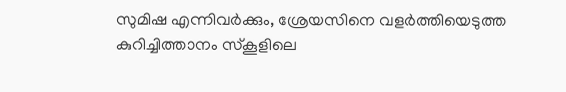സുമിഷ എന്നിവർക്കും, ശ്രേയസിനെ വളർത്തിയെടുത്ത കുറിച്ചിത്താനം സ്കൂളിലെ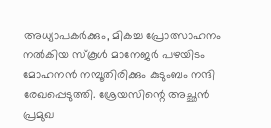അധ്യാപകർക്കും, മികച്ച പ്രോത്സാഹനം നൽകിയ സ്കൂൾ മാനേജർ പഴയിടം മോഹനൻ നമ്പൂതിരിക്കും കുടുംബം നന്ദി രേഖപ്പെടുത്തി. ശ്രേയസിന്റെ അച്ഛൻ പ്രമുഖ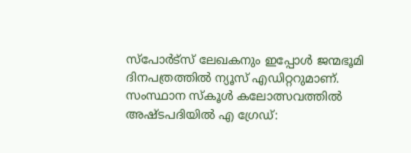സ്പോർട്സ് ലേഖകനും ഇപ്പോൾ ജന്മഭൂമി ദിനപത്രത്തിൽ ന്യൂസ് എഡിറ്ററുമാണ്.
സംസ്ഥാന സ്കൂൾ കലോത്സവത്തിൽ അഷ്ടപദിയിൽ എ ഗ്രേഡ്: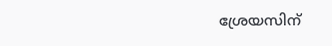ശ്രേയസിന്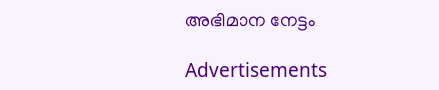അഭിമാന നേട്ടം

Advertisements